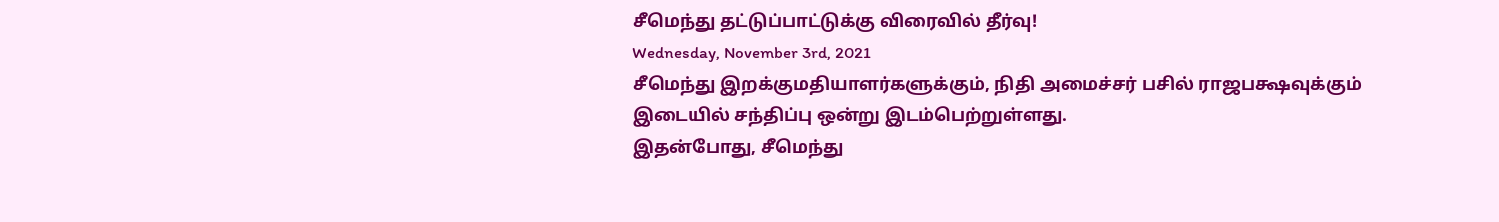சீமெந்து தட்டுப்பாட்டுக்கு விரைவில் தீர்வு!
Wednesday, November 3rd, 2021
சீமெந்து இறக்குமதியாளர்களுக்கும், நிதி அமைச்சர் பசில் ராஜபக்ஷவுக்கும் இடையில் சந்திப்பு ஒன்று இடம்பெற்றுள்ளது.
இதன்போது, சீமெந்து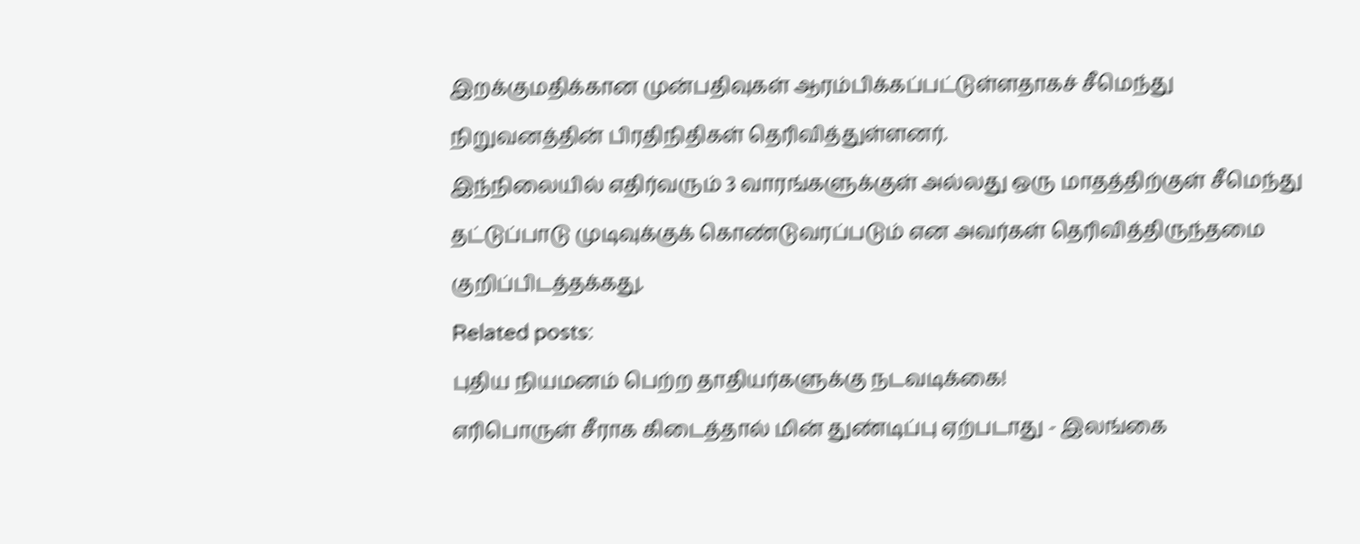இறக்குமதிக்கான முன்பதிவுகள் ஆரம்பிக்கப்பட்டுள்ளதாகச் சீமெந்து நிறுவனத்தின் பிரதிநிதிகள் தெரிவித்துள்ளனர்.
இந்நிலையில் எதிர்வரும் 3 வாரங்களுக்குள் அல்லது ஒரு மாதத்திற்குள் சீமெந்து தட்டுப்பாடு முடிவுக்குக் கொண்டுவரப்படும் என அவர்கள் தெரிவித்திருந்தமை குறிப்பிடத்தக்கது.
Related posts:
புதிய நியமனம் பெற்ற தாதியர்களுக்கு நடவடிக்கை!
எரிபொருள் சீராக கிடைத்தால் மின் துண்டிப்பு ஏற்படாது - இலங்கை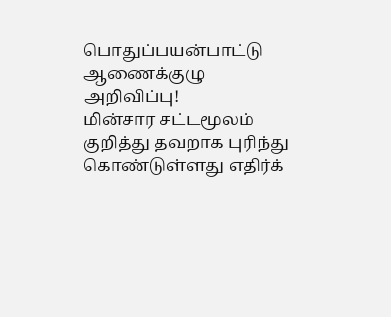பொதுப்பயன்பாட்டு ஆணைக்குழு அறிவிப்பு!
மின்சார சட்டமூலம் குறித்து தவறாக புரிந்து கொண்டுள்ளது எதிர்க்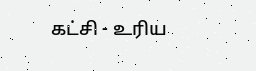கட்சி - உரிய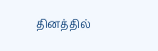தினத்தில்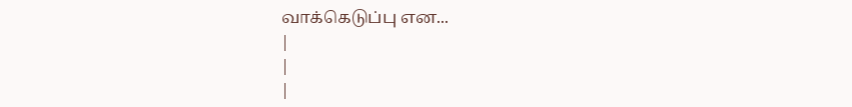வாக்கெடுப்பு என...
|
|
|